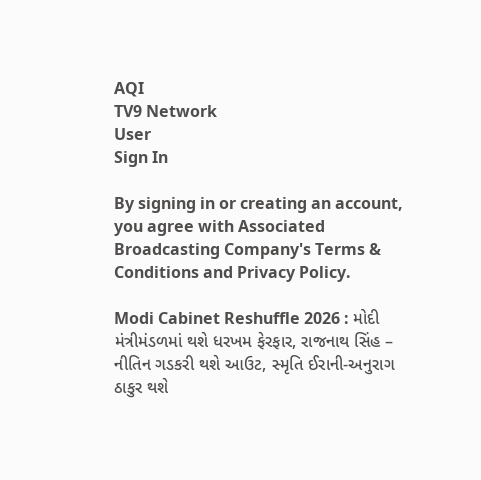AQI
TV9 Network
User
Sign In

By signing in or creating an account, you agree with Associated Broadcasting Company's Terms & Conditions and Privacy Policy.

Modi Cabinet Reshuffle 2026 : મોદી મંત્રીમંડળમાં થશે ધરખમ ફેરફાર, રાજનાથ સિંહ – નીતિન ગડકરી થશે આઉટ, સ્મૃતિ ઈરાની-અનુરાગ ઠાકુર થશે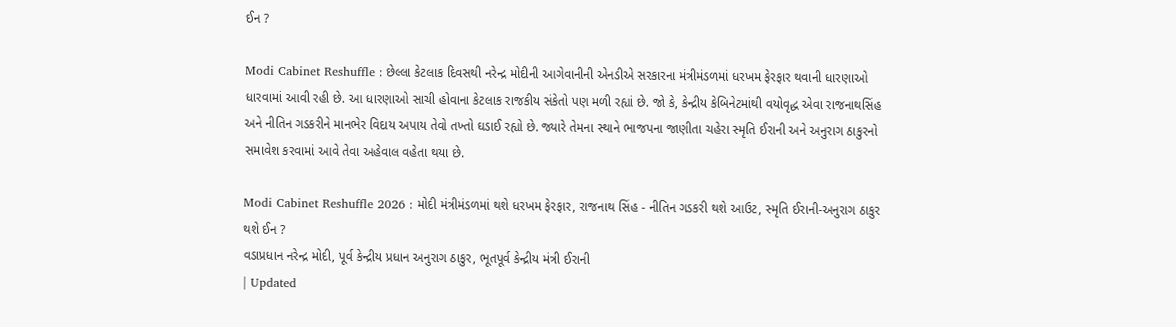ઈન ?

Modi Cabinet Reshuffle : છેલ્લા કેટલાક દિવસથી નરેન્દ્ર મોદીની આગેવાનીની એનડીએ સરકારના મંત્રીમંડળમાં ધરખમ ફેરફાર થવાની ધારણાઓ ધારવામાં આવી રહી છે. આ ધારણાઓ સાચી હોવાના કેટલાક રાજકીય સંકેતો પણ મળી રહ્યાં છે. જો કે, કેન્દ્રીય કેબિનેટમાંથી વયોવૃદ્ધ એવા રાજનાથસિંહ અને નીતિન ગડકરીને માનભેર વિદાય અપાય તેવો તખ્તો ઘડાઈ રહ્યો છે. જ્યારે તેમના સ્થાને ભાજપના જાણીતા ચહેરા સ્મૃતિ ઈરાની અને અનુરાગ ઠાકુરનો સમાવેશ કરવામાં આવે તેવા અહેવાલ વહેતા થયા છે.

Modi Cabinet Reshuffle 2026 : મોદી મંત્રીમંડળમાં થશે ધરખમ ફેરફાર, રાજનાથ સિંહ - નીતિન ગડકરી થશે આઉટ, સ્મૃતિ ઈરાની-અનુરાગ ઠાકુર થશે ઈન ?
વડાપ્રધાન નરેન્દ્ર મોદી, પૂર્વ કેન્દ્રીય પ્રધાન અનુરાગ ઠાકુર, ભૂતપૂર્વ કેન્દ્રીય મંત્રી ઈરાની
| Updated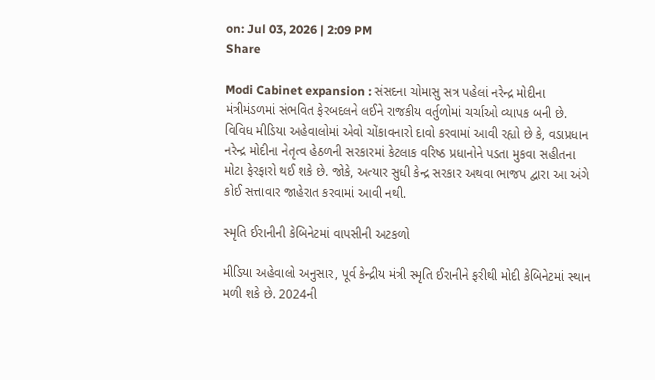on: Jul 03, 2026 | 2:09 PM
Share

Modi Cabinet expansion : સંસદના ચોમાસુ સત્ર પહેલાં નરેન્દ્ર મોદીના મંત્રીમંડળમાં સંભવિત ફેરબદલને લઈને રાજકીય વર્તુળોમાં ચર્ચાઓ વ્યાપક બની છે. વિવિધ મીડિયા અહેવાલોમાં એવો ચોંકાવનારો દાવો કરવામાં આવી રહ્યો છે કે, વડાપ્રધાન નરેન્દ્ર મોદીના નેતૃત્વ હેઠળની સરકારમાં કેટલાક વરિષ્ઠ પ્રધાનોને પડતા મુકવા સહીતના મોટા ફેરફારો થઈ શકે છે. જોકે, અત્યાર સુધી કેન્દ્ર સરકાર અથવા ભાજપ દ્વારા આ અંગે કોઈ સત્તાવાર જાહેરાત કરવામાં આવી નથી.

સ્મૃતિ ઈરાનીની કેબિનેટમાં વાપસીની અટકળો

મીડિયા અહેવાલો અનુસાર, પૂર્વ કેન્દ્રીય મંત્રી સ્મૃતિ ઈરાનીને ફરીથી મોદી કેબિનેટમાં સ્થાન મળી શકે છે. 2024ની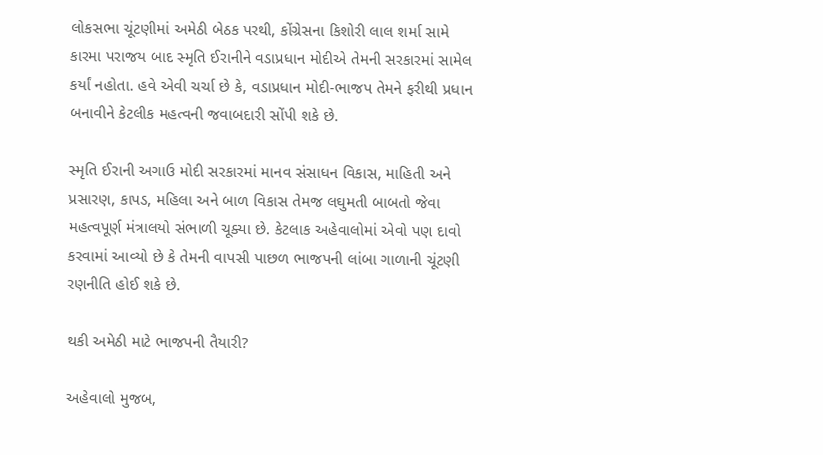લોકસભા ચૂંટણીમાં અમેઠી બેઠક પરથી, કોંગ્રેસના કિશોરી લાલ શર્મા સામે કારમા પરાજય બાદ સ્મૃતિ ઈરાનીને વડાપ્રધાન મોદીએ તેમની સરકારમાં સામેલ કર્યાં નહોતા. હવે એવી ચર્ચા છે કે, વડાપ્રધાન મોદી-ભાજપ તેમને ફરીથી પ્રધાન બનાવીને કેટલીક મહત્વની જવાબદારી સોંપી શકે છે.

સ્મૃતિ ઈરાની અગાઉ મોદી સરકારમાં માનવ સંસાધન વિકાસ, માહિતી અને પ્રસારણ, કાપડ, મહિલા અને બાળ વિકાસ તેમજ લઘુમતી બાબતો જેવા મહત્વપૂર્ણ મંત્રાલયો સંભાળી ચૂક્યા છે. કેટલાક અહેવાલોમાં એવો પણ દાવો કરવામાં આવ્યો છે કે તેમની વાપસી પાછળ ભાજપની લાંબા ગાળાની ચૂંટણી રણનીતિ હોઈ શકે છે.

થકી અમેઠી માટે ભાજપની તૈયારી?

અહેવાલો મુજબ,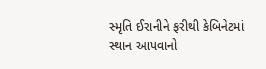સ્મૃતિ ઈરાનીને ફરીથી કેબિનેટમાં સ્થાન આપવાનો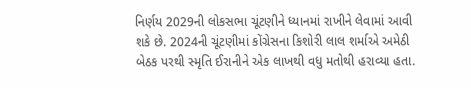નિર્ણય 2029ની લોકસભા ચૂંટણીને ધ્યાનમાં રાખીને લેવામાં આવી શકે છે. 2024ની ચૂંટણીમાં કોંગ્રેસના કિશોરી લાલ શર્માએ અમેઠી બેઠક પરથી સ્મૃતિ ઈરાનીને એક લાખથી વધુ મતોથી હરાવ્યા હતા.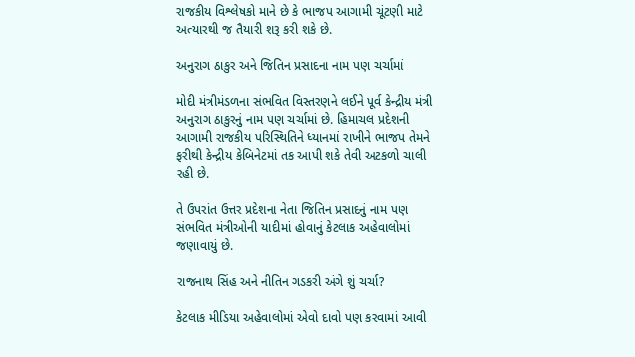રાજકીય વિશ્લેષકો માને છે કે ભાજપ આગામી ચૂંટણી માટે અત્યારથી જ તૈયારી શરૂ કરી શકે છે.

અનુરાગ ઠાકુર અને જિતિન પ્રસાદના નામ પણ ચર્ચામાં

મોદી મંત્રીમંડળના સંભવિત વિસ્તરણને લઈને પૂર્વ કેન્દ્રીય મંત્રી અનુરાગ ઠાકુરનું નામ પણ ચર્ચામાં છે. હિમાચલ પ્રદેશની આગામી રાજકીય પરિસ્થિતિને ધ્યાનમાં રાખીને ભાજપ તેમને ફરીથી કેન્દ્રીય કેબિનેટમાં તક આપી શકે તેવી અટકળો ચાલી રહી છે.

તે ઉપરાંત ઉત્તર પ્રદેશના નેતા જિતિન પ્રસાદનું નામ પણ સંભવિત મંત્રીઓની યાદીમાં હોવાનું કેટલાક અહેવાલોમાં જણાવાયું છે.

રાજનાથ સિંહ અને નીતિન ગડકરી અંગે શું ચર્ચા?

કેટલાક મીડિયા અહેવાલોમાં એવો દાવો પણ કરવામાં આવી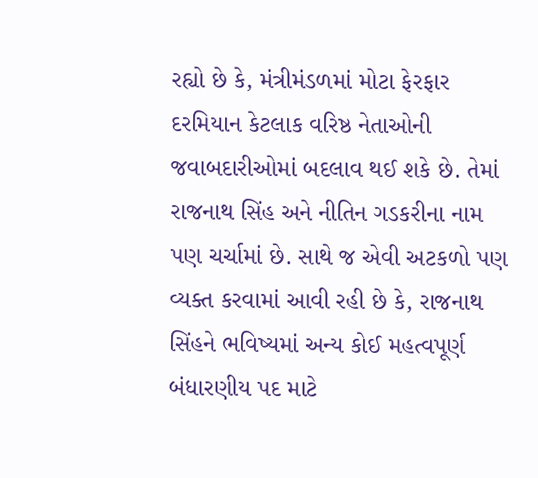રહ્યો છે કે, મંત્રીમંડળમાં મોટા ફેરફાર દરમિયાન કેટલાક વરિષ્ઠ નેતાઓની જવાબદારીઓમાં બદલાવ થઈ શકે છે. તેમાં રાજનાથ સિંહ અને નીતિન ગડકરીના નામ પણ ચર્ચામાં છે. સાથે જ એવી અટકળો પણ વ્યક્ત કરવામાં આવી રહી છે કે, રાજનાથ સિંહને ભવિષ્યમાં અન્ય કોઈ મહત્વપૂર્ણ બંધારણીય પદ માટે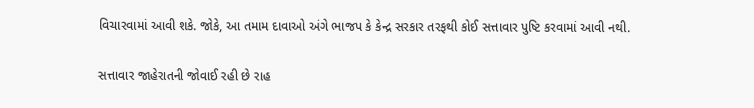વિચારવામાં આવી શકે. જોકે, આ તમામ દાવાઓ અંગે ભાજપ કે કેન્દ્ર સરકાર તરફથી કોઈ સત્તાવાર પુષ્ટિ કરવામાં આવી નથી.

સત્તાવાર જાહેરાતની જોવાઈ રહી છે રાહ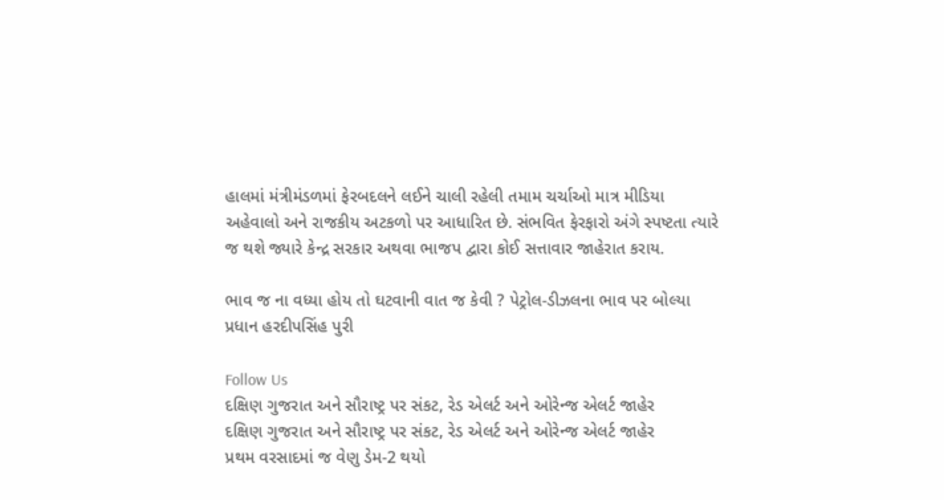હાલમાં મંત્રીમંડળમાં ફેરબદલને લઈને ચાલી રહેલી તમામ ચર્ચાઓ માત્ર મીડિયા અહેવાલો અને રાજકીય અટકળો પર આધારિત છે. સંભવિત ફેરફારો અંગે સ્પષ્ટતા ત્યારે જ થશે જ્યારે કેન્દ્ર સરકાર અથવા ભાજપ દ્વારા કોઈ સત્તાવાર જાહેરાત કરાય.

ભાવ જ ના વધ્યા હોય તો ઘટવાની વાત જ કેવી ? પેટ્રોલ-ડીઝલના ભાવ પર બોલ્યા પ્રધાન હરદીપસિંહ પુરી

Follow Us
દક્ષિણ ગુજરાત અને સૌરાષ્ટ્ર પર સંકટ, રેડ એલર્ટ અને ઓરેન્જ એલર્ટ જાહેર
દક્ષિણ ગુજરાત અને સૌરાષ્ટ્ર પર સંકટ, રેડ એલર્ટ અને ઓરેન્જ એલર્ટ જાહેર
પ્રથમ વરસાદમાં જ વેણુ ડેમ-2 થયો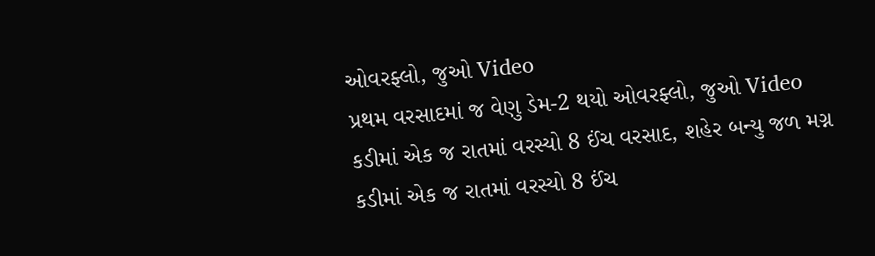ઓવરફ્લો, જુઓ Video
પ્રથમ વરસાદમાં જ વેણુ ડેમ-2 થયો ઓવરફ્લો, જુઓ Video
કડીમાં એક જ રાતમાં વરસ્યો 8 ઈંચ વરસાદ, શહેર બન્યુ જળ મગ્ન
કડીમાં એક જ રાતમાં વરસ્યો 8 ઈંચ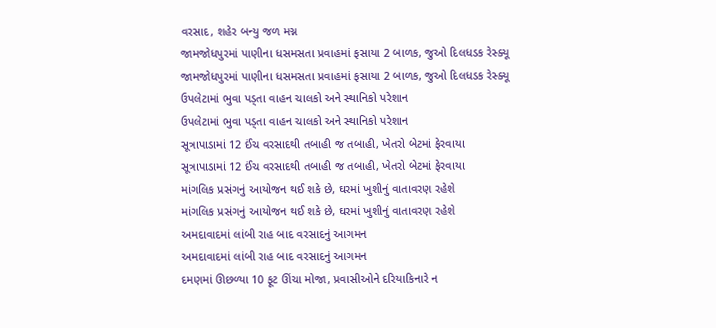વરસાદ, શહેર બન્યુ જળ મગ્ન
જામજોધપુરમાં પાણીના ધસમસતા પ્રવાહમાં ફસાયા 2 બાળક, જુઓ દિલધડક રેસ્ક્યૂ
જામજોધપુરમાં પાણીના ધસમસતા પ્રવાહમાં ફસાયા 2 બાળક, જુઓ દિલધડક રેસ્ક્યૂ
ઉપલેટામાં ભુવા પડ્તા વાહન ચાલકો અને સ્થાનિકો પરેશાન
ઉપલેટામાં ભુવા પડ્તા વાહન ચાલકો અને સ્થાનિકો પરેશાન
સૂત્રાપાડામાં 12 ઈંચ વરસાદથી તબાહી જ તબાહી, ખેતરો બેટમાં ફેરવાયા
સૂત્રાપાડામાં 12 ઈંચ વરસાદથી તબાહી જ તબાહી, ખેતરો બેટમાં ફેરવાયા
માંગલિક પ્રસંગનું આયોજન થઈ શકે છે, ઘરમાં ખુશીનું વાતાવરણ રહેશે
માંગલિક પ્રસંગનું આયોજન થઈ શકે છે, ઘરમાં ખુશીનું વાતાવરણ રહેશે
અમદાવાદમાં લાંબી રાહ બાદ વરસાદનું આગમન
અમદાવાદમાં લાંબી રાહ બાદ વરસાદનું આગમન
દમણમાં ઊછળ્યા 10 ફૂટ ઊંચા મોજા, પ્રવાસીઓને દરિયાકિનારે ન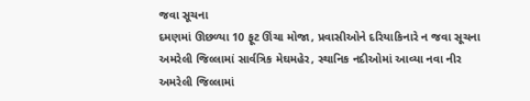જવા સૂચના
દમણમાં ઊછળ્યા 10 ફૂટ ઊંચા મોજા, પ્રવાસીઓને દરિયાકિનારે ન જવા સૂચના
અમરેલી જિલ્લામાં સાર્વત્રિક મેઘમહેર, સ્થાનિક નદીઓમાં આવ્યા નવા નીર
અમરેલી જિલ્લામાં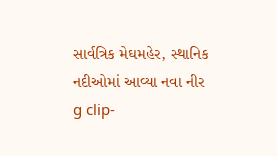સાર્વત્રિક મેઘમહેર, સ્થાનિક નદીઓમાં આવ્યા નવા નીર
g clip-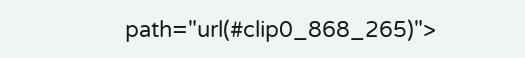path="url(#clip0_868_265)">